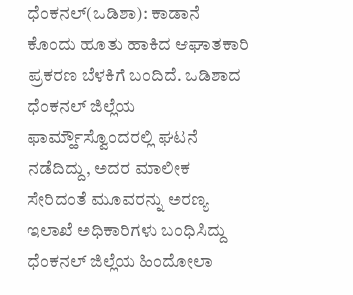ಧೆಂಕನಲ್(ಒಡಿಶಾ): ಕಾಡಾನೆ ಕೊಂದು ಹೂತು ಹಾಕಿದ ಆಘಾತಕಾರಿ ಪ್ರಕರಣ ಬೆಳಕಿಗೆ ಬಂದಿದೆ. ಒಡಿಶಾದ ಧೆಂಕನಲ್ ಜಿಲ್ಲೆಯ ಫಾರ್ಮ್ಹೌಸ್ವೊಂದರಲ್ಲಿ ಘಟನೆ ನಡೆದಿದ್ದು, ಅದರ ಮಾಲೀಕ ಸೇರಿದಂತೆ ಮೂವರನ್ನು ಅರಣ್ಯ ಇಲಾಖೆ ಅಧಿಕಾರಿಗಳು ಬಂಧಿಸಿದ್ದು ಧೆಂಕನಲ್ ಜಿಲ್ಲೆಯ ಹಿಂದೋಲಾ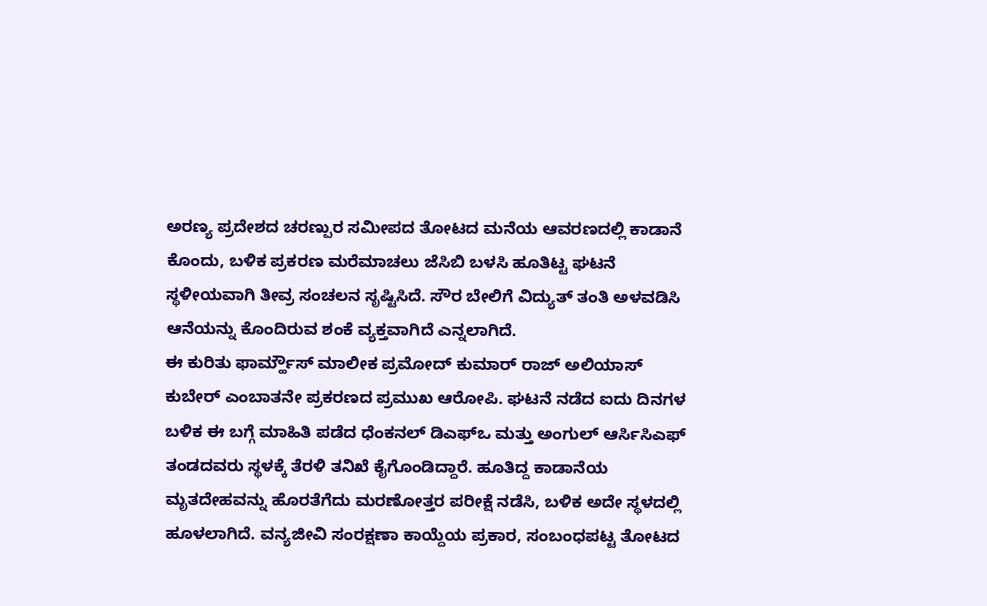ಅರಣ್ಯ ಪ್ರದೇಶದ ಚರಣ್ಪುರ ಸಮೀಪದ ತೋಟದ ಮನೆಯ ಆವರಣದಲ್ಲಿ ಕಾಡಾನೆ ಕೊಂದು, ಬಳಿಕ ಪ್ರಕರಣ ಮರೆಮಾಚಲು ಜೆಸಿಬಿ ಬಳಸಿ ಹೂತಿಟ್ಟ ಘಟನೆ ಸ್ಥಳೀಯವಾಗಿ ತೀವ್ರ ಸಂಚಲನ ಸೃಷ್ಟಿಸಿದೆ. ಸೌರ ಬೇಲಿಗೆ ವಿದ್ಯುತ್ ತಂತಿ ಅಳವಡಿಸಿ ಆನೆಯನ್ನು ಕೊಂದಿರುವ ಶಂಕೆ ವ್ಯಕ್ತವಾಗಿದೆ ಎನ್ನಲಾಗಿದೆ.
ಈ ಕುರಿತು ಫಾರ್ಮ್ಹೌಸ್ ಮಾಲೀಕ ಪ್ರಮೋದ್ ಕುಮಾರ್ ರಾಜ್ ಅಲಿಯಾಸ್ ಕುಬೇರ್ ಎಂಬಾತನೇ ಪ್ರಕರಣದ ಪ್ರಮುಖ ಆರೋಪಿ. ಘಟನೆ ನಡೆದ ಐದು ದಿನಗಳ ಬಳಿಕ ಈ ಬಗ್ಗೆ ಮಾಹಿತಿ ಪಡೆದ ಧೆಂಕನಲ್ ಡಿಎಫ್ಒ ಮತ್ತು ಅಂಗುಲ್ ಆರ್ಸಿಸಿಎಫ್ ತಂಡದವರು ಸ್ಥಳಕ್ಕೆ ತೆರಳಿ ತನಿಖೆ ಕೈಗೊಂಡಿದ್ದಾರೆ. ಹೂತಿದ್ದ ಕಾಡಾನೆಯ ಮೃತದೇಹವನ್ನು ಹೊರತೆಗೆದು ಮರಣೋತ್ತರ ಪರೀಕ್ಷೆ ನಡೆಸಿ, ಬಳಿಕ ಅದೇ ಸ್ಥಳದಲ್ಲಿ ಹೂಳಲಾಗಿದೆ. ವನ್ಯಜೀವಿ ಸಂರಕ್ಷಣಾ ಕಾಯ್ದೆಯ ಪ್ರಕಾರ, ಸಂಬಂಧಪಟ್ಟ ತೋಟದ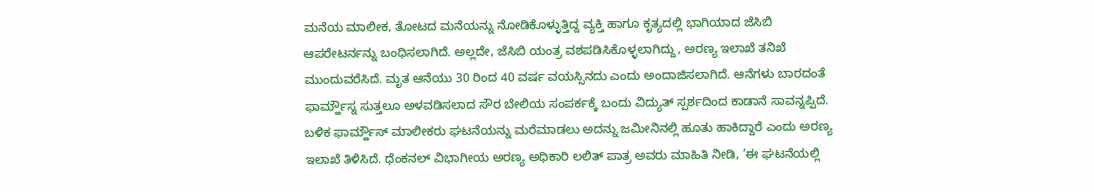ಮನೆಯ ಮಾಲೀಕ, ತೋಟದ ಮನೆಯನ್ನು ನೋಡಿಕೊಳ್ಳುತ್ತಿದ್ದ ವ್ಯಕ್ತಿ ಹಾಗೂ ಕೃತ್ಯದಲ್ಲಿ ಭಾಗಿಯಾದ ಜೆಸಿಬಿ ಆಪರೇಟರ್ನನ್ನು ಬಂಧಿಸಲಾಗಿದೆ. ಅಲ್ಲದೇ, ಜೆಸಿಬಿ ಯಂತ್ರ ವಶಪಡಿಸಿಕೊಳ್ಳಲಾಗಿದ್ದು, ಅರಣ್ಯ ಇಲಾಖೆ ತನಿಖೆ ಮುಂದುವರೆಸಿದೆ. ಮೃತ ಆನೆಯು 30 ರಿಂದ 40 ವರ್ಷ ವಯಸ್ಸಿನದು ಎಂದು ಅಂದಾಜಿಸಲಾಗಿದೆ. ಆನೆಗಳು ಬಾರದಂತೆ ಫಾರ್ಮ್ಹೌಸ್ನ ಸುತ್ತಲೂ ಅಳವಡಿಸಲಾದ ಸೌರ ಬೇಲಿಯ ಸಂಪರ್ಕಕ್ಕೆ ಬಂದು ವಿದ್ಯುತ್ ಸ್ಪರ್ಶದಿಂದ ಕಾಡಾನೆ ಸಾವನ್ನಪ್ಪಿದೆ.
ಬಳಿಕ ಫಾರ್ಮ್ಹೌಸ್ ಮಾಲೀಕರು ಘಟನೆಯನ್ನು ಮರೆಮಾಡಲು ಅದನ್ನು ಜಮೀನಿನಲ್ಲಿ ಹೂತು ಹಾಕಿದ್ದಾರೆ ಎಂದು ಅರಣ್ಯ ಇಲಾಖೆ ತಿಳಿಸಿದೆ. ಧೆಂಕನಲ್ ವಿಭಾಗೀಯ ಅರಣ್ಯ ಅಧಿಕಾರಿ ಲಲಿತ್ ಪಾತ್ರ ಅವರು ಮಾಹಿತಿ ನೀಡಿ, ‘ಈ ಘಟನೆಯಲ್ಲಿ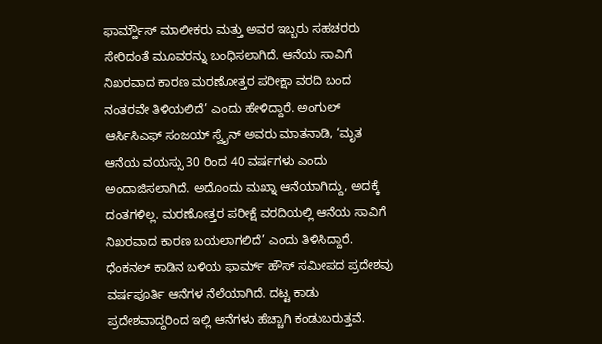ಫಾರ್ಮ್ಹೌಸ್ ಮಾಲೀಕರು ಮತ್ತು ಅವರ ಇಬ್ಬರು ಸಹಚರರು ಸೇರಿದಂತೆ ಮೂವರನ್ನು ಬಂಧಿಸಲಾಗಿದೆ. ಆನೆಯ ಸಾವಿಗೆ ನಿಖರವಾದ ಕಾರಣ ಮರಣೋತ್ತರ ಪರೀಕ್ಷಾ ವರದಿ ಬಂದ ನಂತರವೇ ತಿಳಿಯಲಿದೆ’ ಎಂದು ಹೇಳಿದ್ದಾರೆ. ಅಂಗುಲ್ ಆರ್ಸಿಸಿಎಫ್ ಸಂಜಯ್ ಸ್ವೈನ್ ಅವರು ಮಾತನಾಡಿ, ‘ಮೃತ ಆನೆಯ ವಯಸ್ಸು 30 ರಿಂದ 40 ವರ್ಷಗಳು ಎಂದು ಅಂದಾಜಿಸಲಾಗಿದೆ. ಅದೊಂದು ಮಖ್ನಾ ಆನೆಯಾಗಿದ್ದು, ಅದಕ್ಕೆ ದಂತಗಳಿಲ್ಲ. ಮರಣೋತ್ತರ ಪರೀಕ್ಷೆ ವರದಿಯಲ್ಲಿ ಆನೆಯ ಸಾವಿಗೆ ನಿಖರವಾದ ಕಾರಣ ಬಯಲಾಗಲಿದೆ’ ಎಂದು ತಿಳಿಸಿದ್ದಾರೆ. ಧೆಂಕನಲ್ ಕಾಡಿನ ಬಳಿಯ ಫಾರ್ಮ್ ಹೌಸ್ ಸಮೀಪದ ಪ್ರದೇಶವು ವರ್ಷಪೂರ್ತಿ ಆನೆಗಳ ನೆಲೆಯಾಗಿದೆ. ದಟ್ಟ ಕಾಡು ಪ್ರದೇಶವಾದ್ದರಿಂದ ಇಲ್ಲಿ ಆನೆಗಳು ಹೆಚ್ಚಾಗಿ ಕಂಡುಬರುತ್ತವೆ.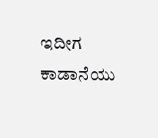ಇದೀಗ ಕಾಡಾನೆಯು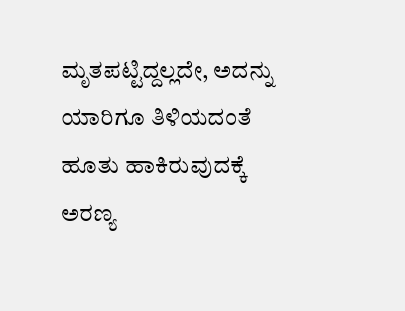ಮೃತಪಟ್ಟಿದ್ದಲ್ಲದೇ, ಅದನ್ನು ಯಾರಿಗೂ ತಿಳಿಯದಂತೆ ಹೂತು ಹಾಕಿರುವುದಕ್ಕೆ ಅರಣ್ಯ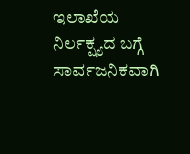ಇಲಾಖೆಯ ನಿರ್ಲಕ್ಷ್ಯದ ಬಗ್ಗೆ ಸಾರ್ವಜನಿಕವಾಗಿ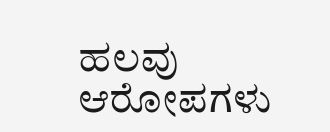ಹಲವು ಆರೋಪಗಳು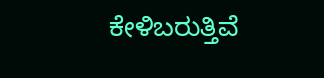ಕೇಳಿಬರುತ್ತಿವೆ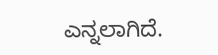ಎನ್ನಲಾಗಿದೆ.